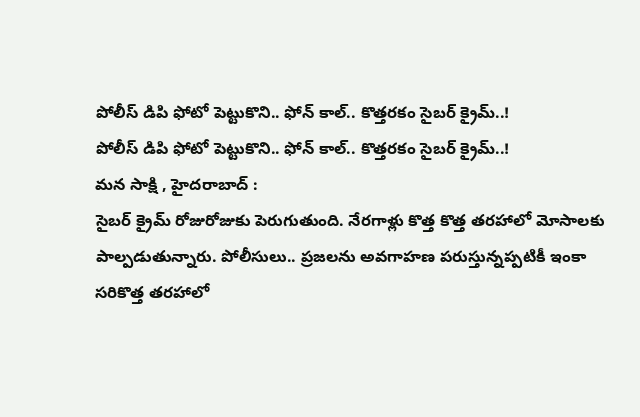పోలీస్ డిపి ఫోటో పెట్టుకొని.. ఫోన్ కాల్.. కొత్తరకం సైబర్ క్రైమ్..!
పోలీస్ డిపి ఫోటో పెట్టుకొని.. ఫోన్ కాల్.. కొత్తరకం సైబర్ క్రైమ్..!
మన సాక్షి , హైదరాబాద్ :
సైబర్ క్రైమ్ రోజురోజుకు పెరుగుతుంది. నేరగాళ్లు కొత్త కొత్త తరహాలో మోసాలకు పాల్పడుతున్నారు. పోలీసులు.. ప్రజలను అవగాహణ పరుస్తున్నప్పటికీ ఇంకా సరికొత్త తరహాలో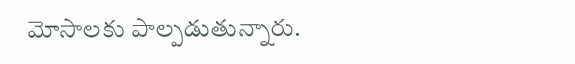మోసాలకు పాల్పడుతున్నారు.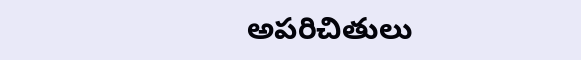అపరిచితులు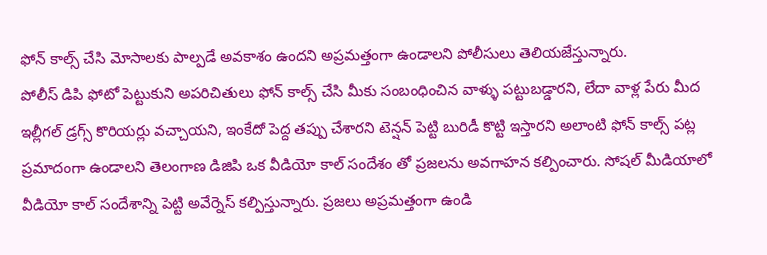ఫోన్ కాల్స్ చేసి మోసాలకు పాల్పడే అవకాశం ఉందని అప్రమత్తంగా ఉండాలని పోలీసులు తెలియజేస్తున్నారు.
పోలీస్ డిపి ఫోటో పెట్టుకుని అపరిచితులు ఫోన్ కాల్స్ చేసి మీకు సంబంధించిన వాళ్ళు పట్టుబడ్డారని, లేదా వాళ్ల పేరు మీద ఇల్లీగల్ డ్రగ్స్ కొరియర్లు వచ్చాయని, ఇంకేదో పెద్ద తప్పు చేశారని టెన్షన్ పెట్టి బురిడీ కొట్టి ఇస్తారని అలాంటి ఫోన్ కాల్స్ పట్ల ప్రమాదంగా ఉండాలని తెలంగాణ డిజిపి ఒక వీడియో కాల్ సందేశం తో ప్రజలను అవగాహన కల్పించారు. సోషల్ మీడియాలో వీడియో కాల్ సందేశాన్ని పెట్టి అవేర్నెస్ కల్పిస్తున్నారు. ప్రజలు అప్రమత్తంగా ఉండి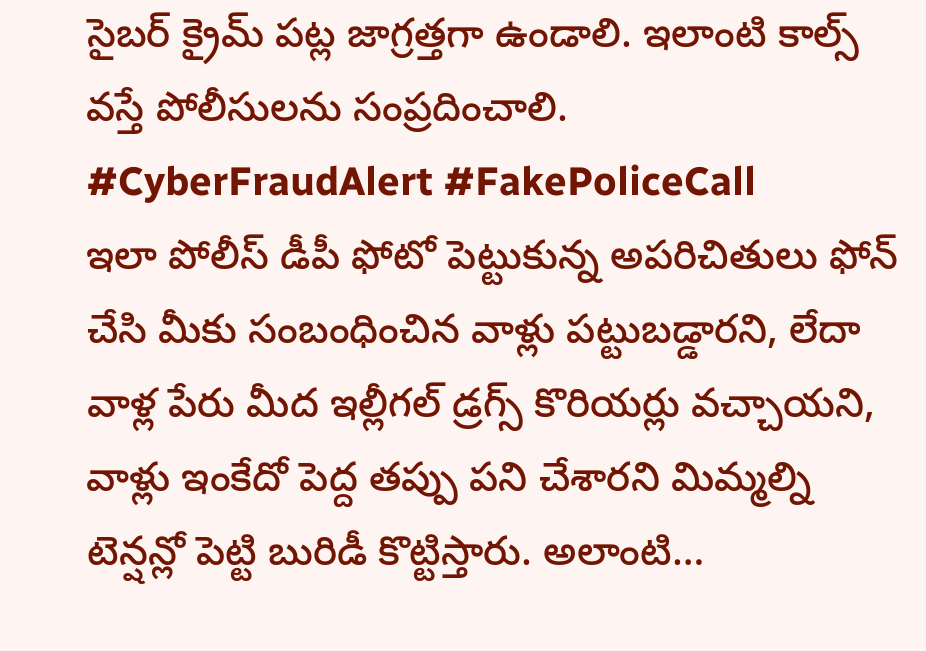సైబర్ క్రైమ్ పట్ల జాగ్రత్తగా ఉండాలి. ఇలాంటి కాల్స్ వస్తే పోలీసులను సంప్రదించాలి.
#CyberFraudAlert #FakePoliceCall
ఇలా పోలీస్ డీపీ ఫోటో పెట్టుకున్న అపరిచితులు ఫోన్ చేసి మీకు సంబంధించిన వాళ్లు పట్టుబడ్డారని, లేదా వాళ్ల పేరు మీద ఇల్లీగల్ డ్రగ్స్ కొరియర్లు వచ్చాయని, వాళ్లు ఇంకేదో పెద్ద తప్పు పని చేశారని మిమ్మల్ని టెన్షన్లో పెట్టి బురిడీ కొట్టిస్తారు. అలాంటి…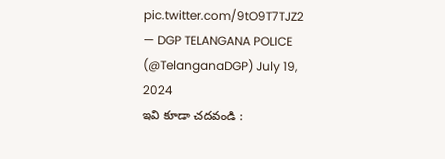pic.twitter.com/9tO9T7TJZ2
— DGP TELANGANA POLICE (@TelanganaDGP) July 19, 2024
ఇవి కూడా చదవండి :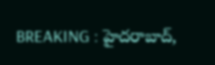BREAKING : హైదరాబాద్,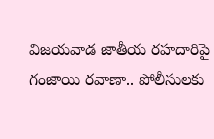విజయవాడ జాతీయ రహదారిపై గంజాయి రవాణా.. పోలీసులకు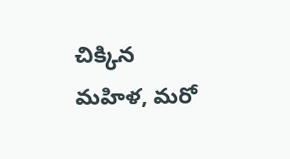చిక్కిన మహిళ, మరో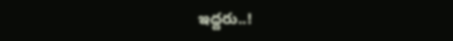ఇద్దరు..!